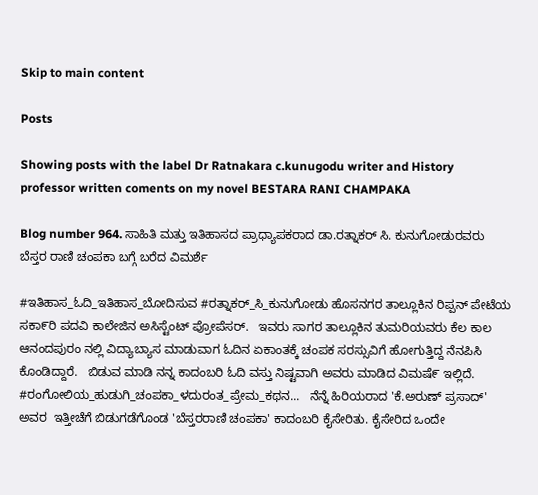Skip to main content

Posts

Showing posts with the label Dr Ratnakara c.kunugodu writer and History professor written coments on my novel BESTARA RANI CHAMPAKA

Blog number 964. ಸಾಹಿತಿ ಮತ್ತು ಇತಿಹಾಸದ ಪ್ರಾಧ್ಯಾಪಕರಾದ ಡಾ.ರತ್ನಾಕರ್ ಸಿ. ಕುನುಗೋಡುರವರು ಬೆಸ್ತರ ರಾಣಿ ಚಂಪಕಾ ಬಗ್ಗೆ ಬರೆದ ವಿಮರ್ಶೆ

#ಇತಿಹಾಸ_ಓದಿ_ಇತಿಹಾಸ_ಬೋದಿಸುವ #ರತ್ನಾಕರ್_ಸಿ_ಕುನುಗೋಡು ಹೊಸನಗರ ತಾಲ್ಲೂಕಿನ ರಿಪ್ಪನ್ ಪೇಟೆಯ ಸಕಾ೯ರಿ ಪದವಿ ಕಾಲೇಜಿನ ಅಸಿಸ್ಟೆಂಟ್ ಪ್ರೋಪೆಸರ್.   ಇವರು ಸಾಗರ ತಾಲ್ಲೂಕಿನ ತುಮರಿಯವರು ಕೆಲ ಕಾಲ ಆನಂದಪುರಂ ನಲ್ಲಿ ವಿದ್ಯಾಬ್ಯಾಸ ಮಾಡುವಾಗ ಓದಿನ ಏಕಾಂತಕ್ಕೆ ಚಂಪಕ ಸರಸ್ಸುವಿಗೆ ಹೋಗುತ್ತಿದ್ದ ನೆನಪಿಸಿ ಕೊಂಡಿದ್ದಾರೆ.   ಬಿಡುವ ಮಾಡಿ ನನ್ನ ಕಾದಂಬರಿ ಓದಿ ವಸ್ತು ನಿಷ್ಟವಾಗಿ ಅವರು ಮಾಡಿದ ವಿಮಷೆ೯ ಇಲ್ಲಿದೆ. #ರಂಗೋಲಿಯ_ಹುಡುಗಿ_ಚಂಪಕಾ_ಳದುರಂತ_ಪ್ರೇಮ_ಕಥನ...   ನೆನ್ನೆ ಹಿರಿಯರಾದ 'ಕೆ.ಅರುಣ್ ಪ್ರಸಾದ್' ಅವರ  ಇತ್ತೀಚೆಗೆ ಬಿಡುಗಡೆಗೊಂಡ 'ಬೆಸ್ತರರಾಣಿ ಚಂಪಕಾ' ಕಾದಂಬರಿ ಕೈಸೇರಿತು. ಕೈಸೇರಿದ ಒಂದೇ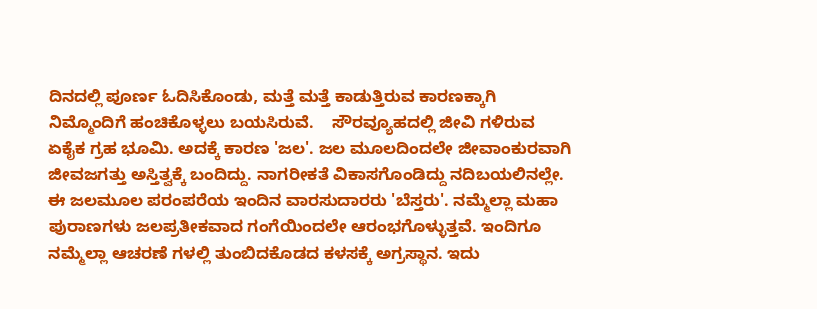ದಿನದಲ್ಲಿ ಪೂರ್ಣ ಓದಿಸಿಕೊಂಡು, ಮತ್ತೆ ಮತ್ತೆ ಕಾಡುತ್ತಿರುವ ಕಾರಣಕ್ಕಾಗಿ ನಿಮ್ಮೊಂದಿಗೆ ಹಂಚಿಕೊಳ್ಳಲು ಬಯಸಿರುವೆ.    ಸೌರವ್ಯೂಹದಲ್ಲಿ ಜೀವಿ ಗಳಿರುವ ಏಕೈಕ ಗ್ರಹ ಭೂಮಿ. ಅದಕ್ಕೆ ಕಾರಣ 'ಜಲ'. ಜಲ ಮೂಲದಿಂದಲೇ ಜೀವಾಂಕುರವಾಗಿ  ಜೀವಜಗತ್ತು ಅಸ್ತಿತ್ವಕ್ಕೆ ಬಂದಿದ್ದು. ನಾಗರೀಕತೆ ವಿಕಾಸಗೊಂಡಿದ್ದು ನದಿಬಯಲಿನಲ್ಲೇ. ಈ ಜಲಮೂಲ ಪರಂಪರೆಯ ಇಂದಿನ ವಾರಸುದಾರರು 'ಬೆಸ್ತರು'. ನಮ್ಮೆಲ್ಲಾ ಮಹಾ ಪುರಾಣಗಳು ಜಲಪ್ರತೀಕವಾದ ಗಂಗೆಯಿಂದಲೇ ಆರಂಭಗೊಳ್ಳುತ್ತವೆ. ಇಂದಿಗೂ ನಮ್ಮೆಲ್ಲಾ ಆಚರಣೆ ಗಳಲ್ಲಿ ತುಂಬಿದಕೊಡದ ಕಳಸಕ್ಕೆ ಅಗ್ರಸ್ಥಾನ. ಇದು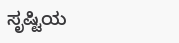ಸೃಷ್ಟಿಯ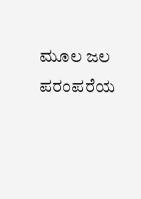ಮೂಲ ಜಲ ಪರಂಪರೆಯ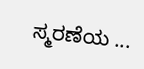ಸ್ಮರಣೆಯ ...